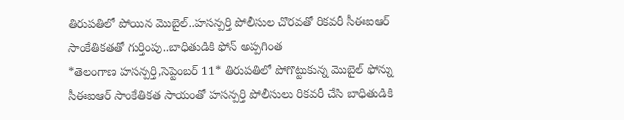తిరుపతిలో పోయిన మొబైల్..హసన్పర్తి పోలీసుల చొరవతో రికవరీ సీఈఐఆర్ సాంకేతికతతో గుర్తింపు..బాధితుడికి ఫోన్ అప్పగింత
*తెలంగాణ హసన్పర్తి,సెప్టెంబర్ 11* తిరుపతిలో పోగొట్టుకున్న మొబైల్ ఫోన్ను సీఈఐఆర్ సాంకేతికత సాయంతో హసన్పర్తి పోలీసులు రికవరీ చేసి బాధితుడికి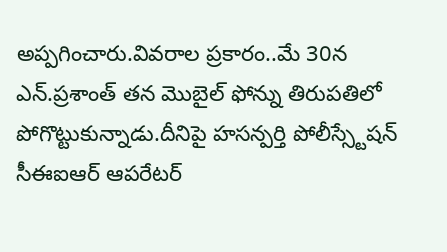అప్పగించారు.వివరాల ప్రకారం..మే 30న ఎన్.ప్రశాంత్ తన మొబైల్ ఫోన్ను తిరుపతిలో పోగొట్టుకున్నాడు.దీనిపై హసన్పర్తి పోలీస్స్టేషన్ సీఈఐఆర్ ఆపరేటర్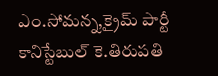ఎం.సోమన్న,క్రైమ్ పార్టీ కానిస్టేబుల్ కె.తిరుపతి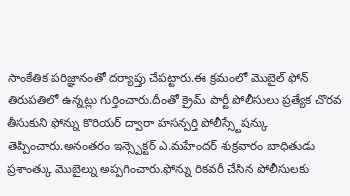సాంకేతిక పరిజ్ఞానంతో దర్యాప్తు చేపట్టారు.ఈ క్రమంలో మొబైల్ ఫోన్ తిరుపతిలో ఉన్నట్లు గుర్తించారు.దీంతో క్రైమ్ పార్టీ పోలీసులు ప్రత్యేక చొరవ తీసుకుని ఫోన్ను కొరియర్ ద్వారా హసన్పర్తి పోలీస్స్టేషన్కు తెప్పించారు.అనంతరం ఇన్స్పెక్టర్ ఎ.మహేందర్ శుక్రవారం బాధితుడు ప్రశాంత్కు మొబైల్ను అప్పగించారు.ఫోన్ను రికవరీ చేసిన పోలీసులకు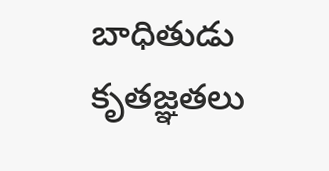బాధితుడు కృతజ్ఞతలు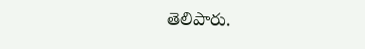తెలిపారు.